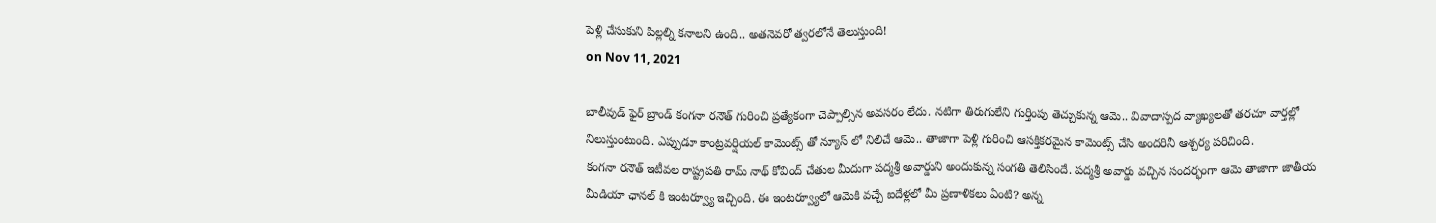పెళ్లి చేసుకుని పిల్లల్ని కనాలని ఉంది.. అతనెవరో త్వరలోనే తెలుస్తుంది!
on Nov 11, 2021

బాలీవుడ్ ఫైర్ బ్రాండ్ కంగనా రనౌత్ గురించి ప్రత్యేకంగా చెప్పాల్సిన అవసరం లేదు. నటిగా తిరుగులేని గుర్తింపు తెచ్చుకున్న ఆమె.. వివాదాస్పద వ్యాఖ్యలతో తరచూ వార్తల్లో నిలుస్తుంటుంది. ఎప్పుడూ కాంట్రవర్షియల్ కామెంట్స్ తో న్యూస్ లో నిలిచే ఆమె.. తాజాగా పెళ్లి గురించి ఆసక్తికరమైన కామెంట్స్ చేసి అందరినీ ఆశ్చర్య పరిచింది.
కంగనా రనౌత్ ఇటీవల రాష్ట్రపతి రామ్ నాథ్ కోవింద్ చేతుల మీదుగా పద్మశ్రీ అవార్డుని అందుకున్న సంగతి తెలిసిందే. పద్మశ్రీ అవార్డు వచ్చిన సందర్భంగా ఆమె తాజాగా జాతీయ మీడియా ఛానల్ కి ఇంటర్వ్యూ ఇచ్చింది. ఈ ఇంటర్వ్యూలో ఆమెకి వచ్చే ఐదేళ్లలో మీ ప్రణాళికలు ఏంటి? అన్న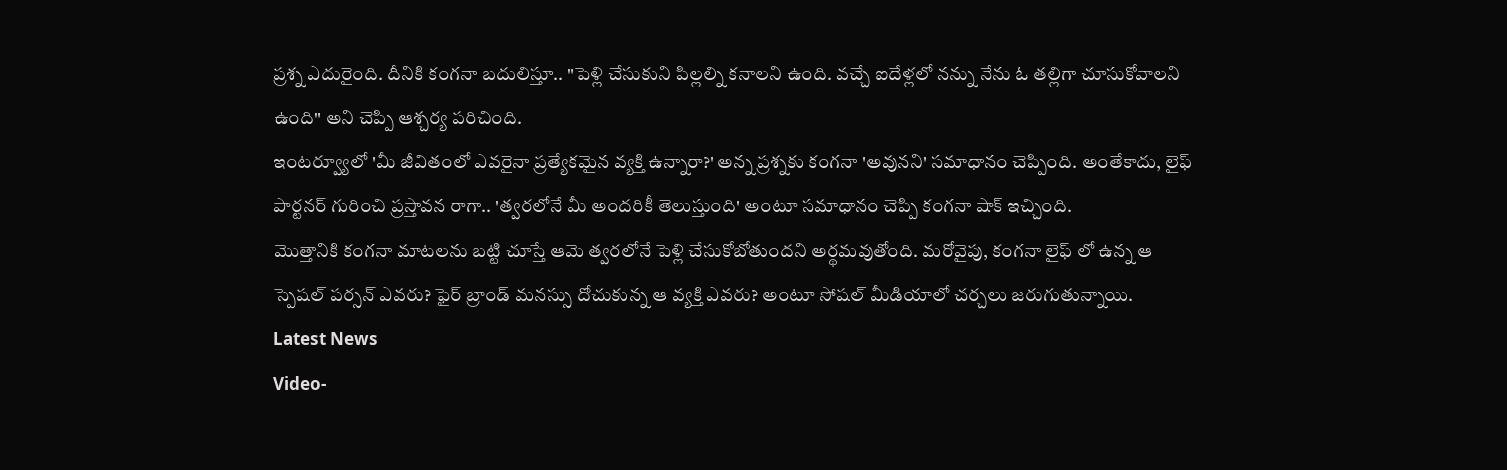ప్రశ్న ఎదురైంది. దీనికి కంగనా బదులిస్తూ.. "పెళ్లి చేసుకుని పిల్లల్ని కనాలని ఉంది. వచ్చే ఐదేళ్లలో నన్ను నేను ఓ తల్లిగా చూసుకోవాలని ఉంది" అని చెప్పి ఆశ్చర్య పరిచింది.
ఇంటర్వ్యూలో 'మీ జీవితంలో ఎవరైనా ప్రత్యేకమైన వ్యక్తి ఉన్నారా?' అన్న ప్రశ్నకు కంగనా 'అవునని' సమాధానం చెప్పింది. అంతేకాదు, లైఫ్ పార్టనర్ గురించి ప్రస్తావన రాగా.. 'త్వరలోనే మీ అందరికీ తెలుస్తుంది' అంటూ సమాధానం చెప్పి కంగనా షాక్ ఇచ్చింది.
మొత్తానికి కంగనా మాటలను బట్టి చూస్తే ఆమె త్వరలోనే పెళ్లి చేసుకోబోతుందని అర్థమవుతోంది. మరోవైపు, కంగనా లైఫ్ లో ఉన్న ఆ స్పెషల్ పర్సన్ ఎవరు? ఫైర్ బ్రాండ్ మనస్సు దోచుకున్న ఆ వ్యక్తి ఎవరు? అంటూ సోషల్ మీడియాలో చర్చలు జరుగుతున్నాయి.
Latest News
Video-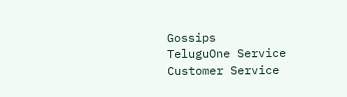Gossips
TeluguOne Service
Customer Service